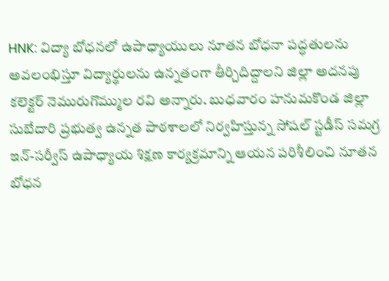HNK: విద్యా బోధనలో ఉపాధ్యాయులు నూతన బోధనా పద్ధతులను అవలంభిస్తూ విద్యార్థులను ఉన్నతంగా తీర్చిదిద్దాలని జిల్లా అదనపు కలెక్టర్ నెమురుగొమ్ముల రవి అన్నారు. బుధవారం హనుమకొండ జిల్లా సుబేదారి ప్రభుత్వ ఉన్నత పాఠశాలలో నిర్వహిస్తున్న సోషల్ స్టడీస్ సమగ్ర ఇన్-సర్వీస్ ఉపాధ్యాయ శిక్షణ కార్యక్రమాన్ని ఆయన పరిశీలించి నూతన బోధన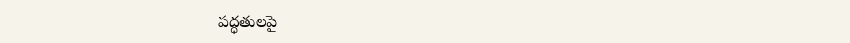పద్ధతులపై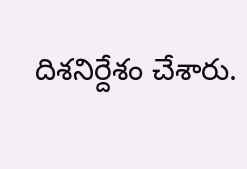దిశనిర్దేశం చేశారు.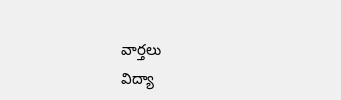వార్తలు
విద్యా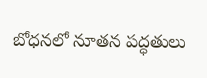బోధనలో నూతన పద్ధతులు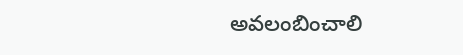అవలంబించాలి